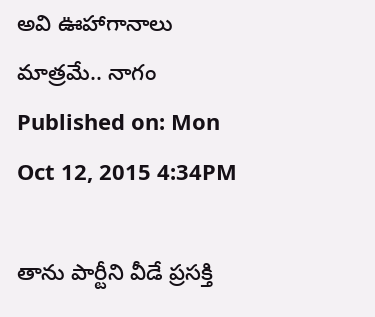అవి ఊహాగానాలు మాత్రమే.. నాగం
Published on: Mon Oct 12, 2015 4:34PM

తాను పార్టీని వీడే ప్రసక్తి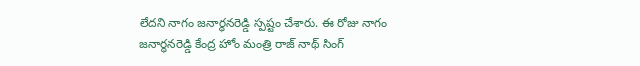లేదని నాగం జనార్ధనరెడ్డి స్పష్టం చేశారు. ఈ రోజు నాగం జనార్ధనరెడ్డి కేంద్ర హోం మంత్రి రాజ్ నాథ్ సింగ్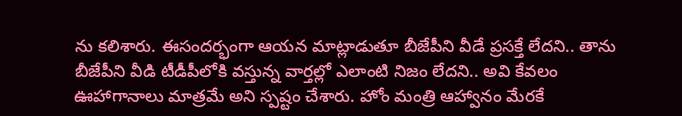ను కలిశారు. ఈసందర్భంగా ఆయన మాట్లాడుతూ బీజేపీని వీడే ప్రసక్తే లేదని.. తాను బీజేపీని వీడి టీడీపీలోకి వస్తున్న వార్తల్లో ఎలాంటి నిజం లేదని.. అవి కేవలం ఊహాగానాలు మాత్రమే అని స్పష్టం చేశారు. హోం మంత్రి ఆహ్వానం మేరకే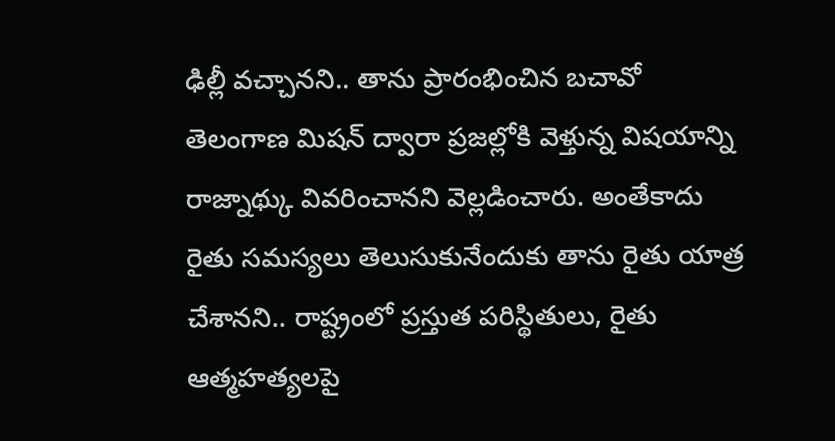ఢిల్లీ వచ్చానని.. తాను ప్రారంభించిన బచావో తెలంగాణ మిషన్ ద్వారా ప్రజల్లోకి వెళ్తున్న విషయాన్ని రాజ్నాథ్కు వివరించానని వెల్లడించారు. అంతేకాదు రైతు సమస్యలు తెలుసుకునేందుకు తాను రైతు యాత్ర చేశానని.. రాష్ట్రంలో ప్రస్తుత పరిస్థితులు, రైతు ఆత్మహత్యలపై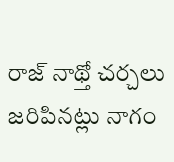రాజ్ నాథ్తో చర్చలు జరిపినట్లు నాగం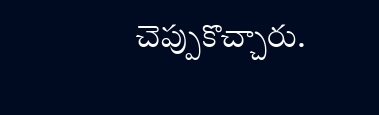చెప్పుకొచ్చారు.